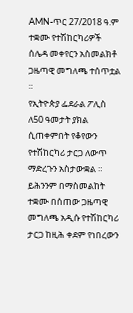AMN-ጥር 27/2018 ዓ.ም
ተቋሙ የተሽከርካሪዎች ሰሌዳ መቀየርን አስመልክቶ ጋዜጣዊ መግለጫ ተሰጥቷል ።
የኢትዮጵያ ፌደራል ፖሊስ ለ50 ዓመታት ያክል ሲጠቀምበት የቆየውን የተሽከርካሪ ታርጋ ለውጥ ማድረጉን አስታውቋል ።
ይሕንንም በማስመልከት ተቋሙ በሰጠው ጋዜጣዊ መግለጫ አዲሱ የተሽከርካሪ ታርጋ ከዚሕ ቀደም የነበረውን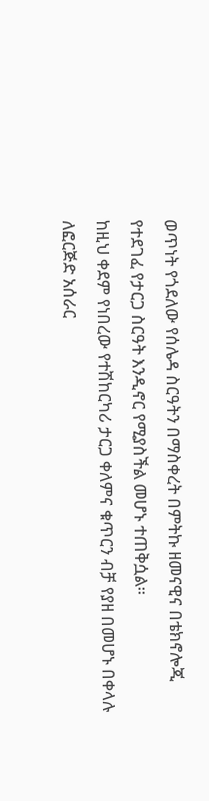ወጥነት የጎደለው የሰሌዳ ስርዓትን በማስቀረት በምትኩ ዘመናዊና በቴክኖሎጂ የተደገፈ የታርጋ ስርዓት እንዲኖር የሚያስችል መሆኑ ተጠቅሷል።
ከዚህ ቀደም የነበረው የተሽከርካሪ ታርጋ ቀለምና ቁጥርን ብቻ የያዘ በመሆኑ በቀላሉ ለፎርጅድ አሰራር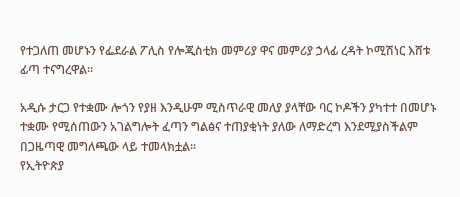የተጋለጠ መሆኑን የፌደራል ፖሊስ የሎጂስቲክ መምሪያ ዋና መምሪያ ኃላፊ ረዳት ኮሚሽነር እሸቱ ፊጣ ተናግረዋል።

አዲሱ ታርጋ የተቋሙ ሎጎን የያዘ እንዲሁም ሚስጥራዊ መለያ ያላቸው ባር ኮዶችን ያካተተ በመሆኑ ተቋሙ የሚሰጠውን አገልግሎት ፈጣን ግልፅና ተጠያቂነት ያለው ለማድረግ እንደሚያስችልም በጋዜጣዊ መግለጫው ላይ ተመላክቷል።
የኢትዮጵያ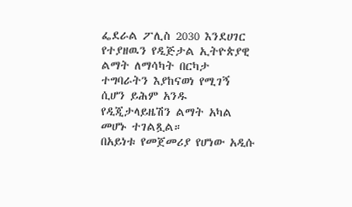ፌደራል ፖሊስ 2030 እንደሀገር የተያዘዉን የዲጅታል ኢትዮጵያዊ ልማት ለማሳካት በርካታ ተግባራትን እያከናወነ የሚገኝ ሲሆን ይሕም አንዱ የዲጂታላይዜሽን ልማት አካል መሆኑ ተገልጿል።
በአይነቱ የመጀመሪያ የሆነው አዲሱ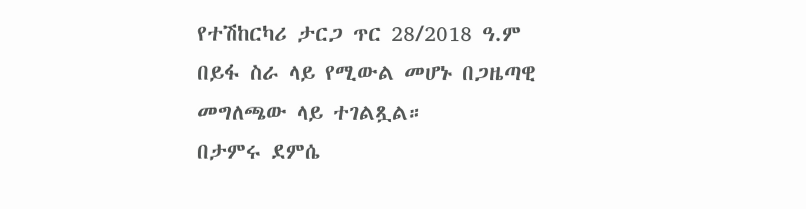የተሽከርካሪ ታርጋ ጥር 28/2018 ዓ.ም በይፋ ስራ ላይ የሚውል መሆኑ በጋዜጣዊ መግለጫው ላይ ተገልጿል።
በታምሩ ደምሴ